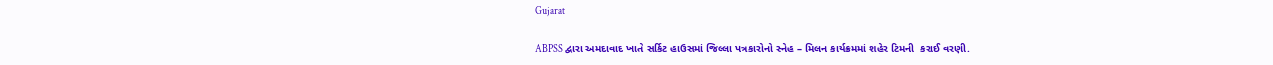Gujarat

ABPSS દ્વારા અમદાવાદ ખાતે સર્કિટ હાઉસમાં જિલ્લા પત્રકારોનો સ્નેહ – મિલન કાર્યક્રમમાં શહેર ટિમની  કરાઈ વરણી.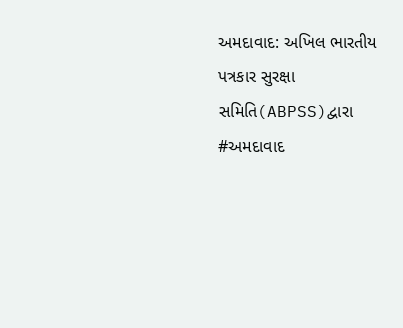અમદાવાદ: અખિલ ભારતીય પત્રકાર સુરક્ષા સમિતિ(ABPSS)દ્વારા #અમદાવાદ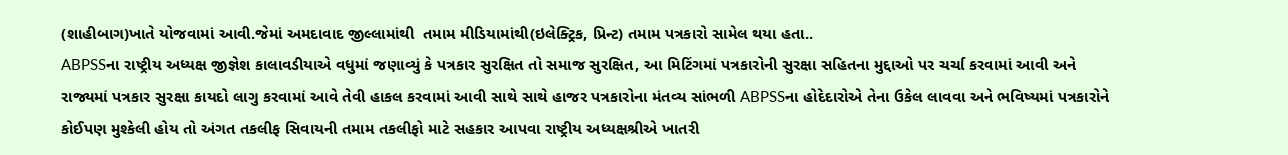(શાહીબાગ)ખાતે યોજવામાં આવી.જેમાં અમદાવાદ જીલ્લામાંથી  તમામ મીડિયામાંથી(ઇલેક્ટ્રિક, પ્રિન્ટ) તમામ પત્રકારો સામેલ થયા હતા..
ABPSSના રાષ્ટ્રીય અધ્યક્ષ જીજ્ઞેશ કાલાવડીયાએ વધુમાં જણાવ્યું કે પત્રકાર સુરક્ષિત તો સમાજ સુરક્ષિત, આ મિટિંગમાં પત્રકારોની સુરક્ષા સહિતના મુદ્દાઓ પર ચર્ચા કરવામાં આવી અને રાજ્યમાં પત્રકાર સુરક્ષા કાયદો લાગુ કરવામાં આવે તેવી હાકલ કરવામાં આવી સાથે સાથે હાજર પત્રકારોના મંતવ્ય સાંભળી ABPSSના હોદેદારોએ તેના ઉકેલ લાવવા અને ભવિષ્યમાં પત્રકારોને કોઈપણ મુશ્કેલી હોય તો અંગત તકલીફ સિવાયની તમામ તકલીફો માટે સહકાર આપવા રાષ્ટ્રીય અધ્યક્ષશ્રીએ ખાતરી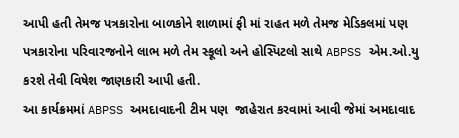આપી હતી તેમજ પત્રકારોના બાળકોને શાળામાં ફી માં રાહત મળે તેમજ મેડિકલમાં પણ પત્રકારોના પરિવારજનોને લાભ મળે તેમ સ્કૂલો અને હોસ્પિટલો સાથે ABPSS એમ.ઓ.યુ કરશે તેવી વિષેશ જાણકારી આપી હતી.
આ કાર્યક્રમમાં ABPSS અમદાવાદની ટીમ પણ  જાહેરાત કરવામાં આવી જેમાં અમદાવાદ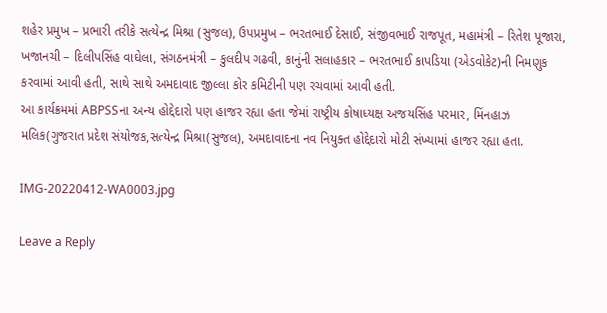શહેર પ્રમુખ – પ્રભારી તરીકે સત્યેન્દ્ર મિશ્રા (સુજલ), ઉપપ્રમુખ – ભરતભાઈ દેસાઈ, સંજીવભાઈ રાજપૂત, મહામંત્રી – રિતેશ પૂજારા, ખજાનચી – દિલીપસિંહ વાઘેલા, સંગઠનમંત્રી – કુલદીપ ગઢવી, કાનુંની સલાહકાર – ભરતભાઈ કાપડિયા (એડવોકેટ)ની નિમણુક કરવામાં આવી હતી, સાથે સાથે અમદાવાદ જીલ્લા કોર કમિટીની પણ રચવામાં આવી હતી.
આ કાર્યક્રમમાં ABPSSના અન્ય હોદ્દેદારો પણ હાજર રહ્યા હતા જેમાં રાષ્ટ્રીય કોષાધ્યક્ષ અજયસિંહ પરમાર, મિંનહાઝ મલિક(ગુજરાત પ્રદેશ સંયોજક,સત્યેન્દ્ર મિશ્રા(સુજલ), અમદાવાદના નવ નિયુક્ત હોદ્દેદારો મોટી સંખ્યામાં હાજર રહ્યા હતા.

IMG-20220412-WA0003.jpg

Leave a Reply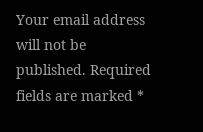Your email address will not be published. Required fields are marked *